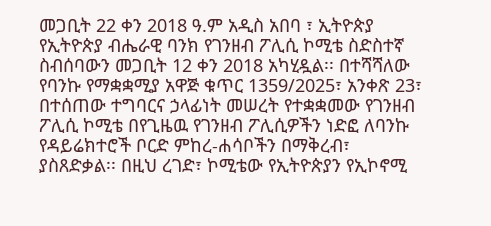መጋቢት 22 ቀን 2018 ዓ.ም አዲስ አበባ ፣ ኢትዮጵያ
የኢትዮጵያ ብሔራዊ ባንክ የገንዘብ ፖሊሲ ኮሚቴ ስድስተኛ ስብሰባውን መጋቢት 12 ቀን 2018 አካሂዷል፡፡ በተሻሻለው የባንኩ የማቋቋሚያ አዋጅ ቁጥር 1359/2025፣ አንቀጽ 23፣ በተሰጠው ተግባርና ኃላፊነት መሠረት የተቋቋመው የገንዘብ ፖሊሲ ኮሚቴ በየጊዜዉ የገንዘብ ፖሊሲዎችን ነድፎ ለባንኩ የዳይሬክተሮች ቦርድ ምከረ-ሐሳቦችን በማቅረብ፣ ያስጸድቃል፡፡ በዚህ ረገድ፣ ኮሚቴው የኢትዮጵያን የኢኮኖሚ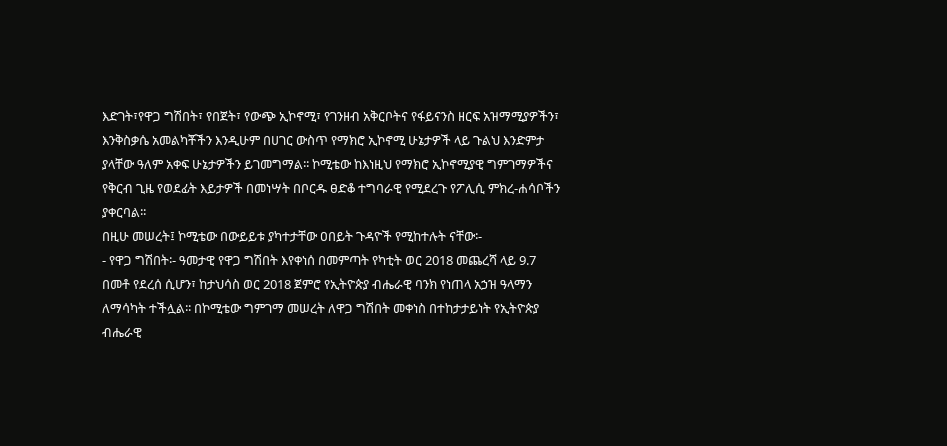እድገት፣የዋጋ ግሽበት፣ የበጀት፣ የውጭ ኢኮኖሚ፣ የገንዘብ አቅርቦትና የፋይናንስ ዘርፍ አዝማሚያዎችን፣ እንቅስቃሴ አመልካቾችን እንዲሁም በሀገር ውስጥ የማክሮ ኢኮኖሚ ሁኔታዎች ላይ ጉልህ እንድምታ ያላቸው ዓለም አቀፍ ሁኔታዎችን ይገመግማል፡፡ ኮሚቴው ከእነዚህ የማክሮ ኢኮኖሚያዊ ግምገማዎችና የቅርብ ጊዜ የወደፊት እይታዎች በመነሣት በቦርዱ ፀድቆ ተግባራዊ የሚደረጉ የፖሊሲ ምክረ-ሐሳቦችን ያቀርባል፡፡
በዚሁ መሠረት፤ ኮሚቴው በውይይቱ ያካተታቸው ዐበይት ጉዳዮች የሚከተሉት ናቸው፡-
- የዋጋ ግሽበት፡- ዓመታዊ የዋጋ ግሽበት እየቀነሰ በመምጣት የካቲት ወር 2018 መጨረሻ ላይ 9.7 በመቶ የደረሰ ሲሆን፣ ከታህሳስ ወር 2018 ጀምሮ የኢትዮጵያ ብሔራዊ ባንክ የነጠላ አኃዝ ዓላማን ለማሳካት ተችሏል፡፡ በኮሚቴው ግምገማ መሠረት ለዋጋ ግሽበት መቀነስ በተከታታይነት የኢትዮጵያ ብሔራዊ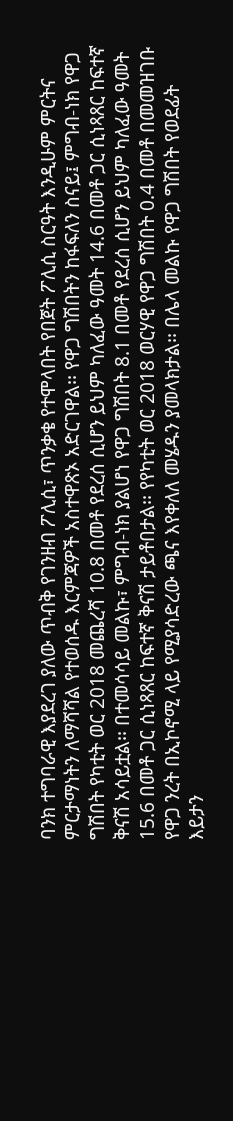ባንክ ተግባራዊ እያደረገ ያለው ጥብቅ የገንዘብ ፖሊሲ፣ ጥንቃቄ የተሞላበት የበጀት ፖሊሲ ስርዓት እንዲሁም ምርትና ምርታማነትን ለማሻሻል የተወሰዱ እርምጃዎች አስተዋጽኦ አድርገዋል፡፡ የዋጋ ግሽበትን ከፋፍለን ስናይ፤ ምግብ-ነክ የዋጋ ግሽበት የካቲት ወር 2018 መጨረሻ 10.8 በመቶ የደረሰ ሲሆን ይህም ካለፈው ዓመት 14.6 በመቶ ጋር ሲነጻጸር ከፍተኛ ቅናሽ አሳይቷል፡፡ በተመሳሳይ መልኩ፣ ምግብ-ነክ ያልሆነ የዋጋ ግሽበት 8.1 በመቶ የደረሰ ሲሆን ይህም ካለፈው ዓመት 15.6 በመቶ ጋር ሲነጻጸር ከፍተኛ ቅናሽ ታይቶበታል፡፡ የየካቲት ወር 2018 ወርሃዊ የዋጋ ግሽበት 0.4 በመቶ በመመዝገቡ የዋጋ ንረት በኢኮኖሚ ላይ የሚያሳድረው ጫና እየቀለለ መሄዱን ያመላክታል፡፡ በሌላ መልኩ የዋጋ ግሽበት የወደፊት እይታን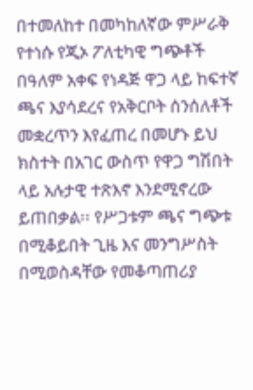በተመለከተ በመካከለኛው ምሥራቅ የተነሱ የጂኦ ፖለቲካዊ ግጭቶች በዓለም አቀፍ የነዳጅ ዋጋ ላይ ከፍተኛ ጫና እያሳደረና የአቅርቦት ሰንሰለቶች መቋረጥን እየፈጠረ በመሆኑ ይህ ክስተት በአገር ውስጥ የዋጋ ግሽበት ላይ አሉታዊ ተጽእኖ እንደሚኖረው ይጠበቃል፡፡ የሥጋቱም ጫና ግጭቱ በሚቆይበት ጊዜ እና መንግሥስት በሚወስዳቸው የመቆጣጠሪያ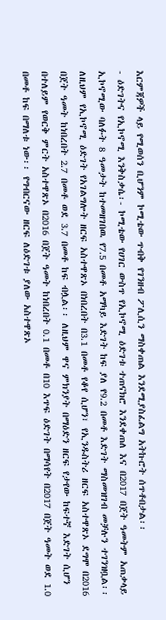እርምጃዎች ላይ የሚወሰን ቢሆንም ኮሚቴው ጥብቅ የገንዘብ ፖሊሲን ማስቀጠል እንደሚያስፈልግ አትኩሮት ሰጥቶበታል፡፡
- ዕድገትና የኢኮኖሚ እንቅስቃሴ፡- ኮሚቴው የሀገር ውስጥ የኢኮኖሚ ዕድገቱ ተጠናክሮ እንደቀጠለ እና በ2017 በጀት ዓመትም አጠቃላይ ኢኮኖሚው ባለፉት 8 ዓመታት ከተመዘገበዉ የ7.5 በመቶ አማካይ እድገት ከፍ ያለ የ9.2 በመቶ እድገት ማስመዝገብ መቻሉን ተገንዝቧል፡፡ ለዚህም የኢኮኖሚ ዕድገት የአገልግሎት ዘርፍ አስተዋጽኦ በነበረበት በ3.1 በመቶ የቆየ ሲሆን፣ የኢንዱስትሪ ዘርፍ አስተዋጽኦ ደግሞ በ2016 በጀት ዓመት ከነበረበት 2.7 በመቶ ወደ 3.7 በመቶ ከፍ ብሏል፡፡ ለዚህም ዋና ምክንያት በማዕድን ዘርፍ የታየው ከፍተኛ እድገት ሲሆን በተለይም የወርቅ ምርት አስተዋጽኦ በ2016 በጀት ዓመት ከነበረበት 0.1 በመቶ በ10 እጥፍ ዕድገት በማሳየት በ2017 በጀት ዓመት ወደ 1.0 በመቶ ከፍ በማለቱ ነው፡፡ የግብርናው ዘርፍ ለዕድገቱ ያለው አስተዋጽኦ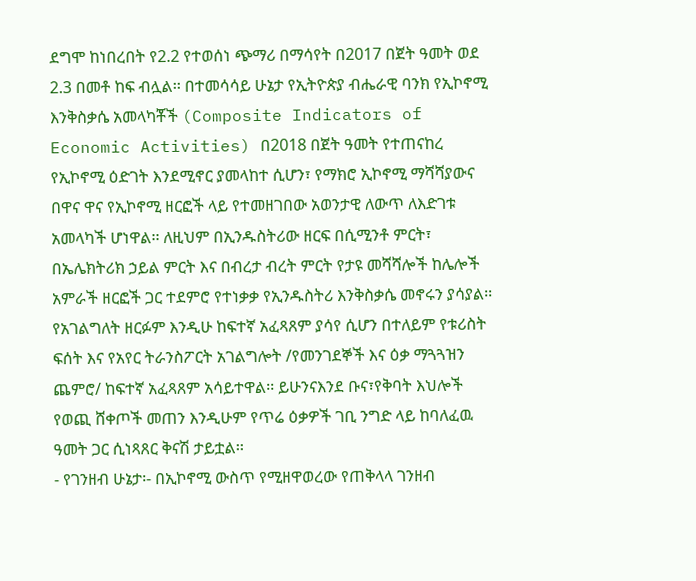ደግሞ ከነበረበት የ2.2 የተወሰነ ጭማሪ በማሳየት በ2017 በጀት ዓመት ወደ 2.3 በመቶ ከፍ ብሏል፡፡ በተመሳሳይ ሁኔታ የኢትዮጵያ ብሔራዊ ባንክ የኢኮኖሚ እንቅስቃሴ አመላካቾች (Composite Indicators of Economic Activities) በ2018 በጀት ዓመት የተጠናከረ የኢኮኖሚ ዕድገት እንደሚኖር ያመላከተ ሲሆን፣ የማክሮ ኢኮኖሚ ማሻሻያውና በዋና ዋና የኢኮኖሚ ዘርፎች ላይ የተመዘገበው አወንታዊ ለውጥ ለእድገቱ አመላካች ሆነዋል፡፡ ለዚህም በኢንዱስትሪው ዘርፍ በሲሚንቶ ምርት፣ በኤሌክትሪክ ኃይል ምርት እና በብረታ ብረት ምርት የታዩ መሻሻሎች ከሌሎች አምራች ዘርፎች ጋር ተደምሮ የተነቃቃ የኢንዱስትሪ እንቅስቃሴ መኖሩን ያሳያል፡፡ የአገልግለት ዘርፉም እንዲሁ ከፍተኛ አፈጻጸም ያሳየ ሲሆን በተለይም የቱሪስት ፍሰት እና የአየር ትራንስፖርት አገልግሎት /የመንገደኞች እና ዕቃ ማጓጓዝን ጨምሮ/ ከፍተኛ አፈጻጸም አሳይተዋል፡፡ ይሁንናእንደ ቡና፣የቅባት እህሎች የወጪ ሸቀጦች መጠን እንዲሁም የጥሬ ዕቃዎች ገቢ ንግድ ላይ ከባለፈዉ ዓመት ጋር ሲነጻጸር ቅናሽ ታይቷል፡፡
- የገንዘብ ሁኔታ፡- በኢኮኖሚ ውስጥ የሚዘዋወረው የጠቅላላ ገንዘብ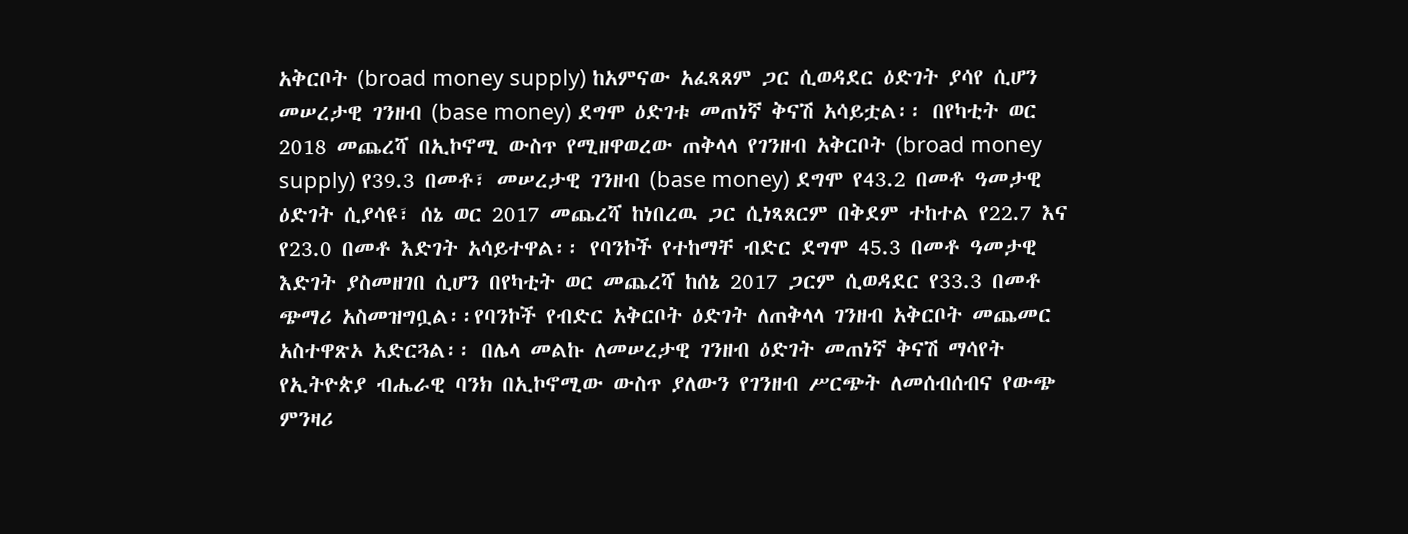አቅርቦት (broad money supply) ከአምናው አፈጻጸም ጋር ሲወዳደር ዕድገት ያሳየ ሲሆን መሠረታዊ ገንዘብ (base money) ደግሞ ዕድገቱ መጠነኛ ቅናሽ አሳይቷል፡፡ በየካቲት ወር 2018 መጨረሻ በኢኮኖሚ ውስጥ የሚዘዋወረው ጠቅላላ የገንዘብ አቅርቦት (broad money supply) የ39.3 በመቶ፣ መሠረታዊ ገንዘብ (base money) ደግሞ የ43.2 በመቶ ዓመታዊ ዕድገት ሲያሳዩ፣ ሰኔ ወር 2017 መጨረሻ ከነበረዉ ጋር ሲነጻጸርም በቅደም ተከተል የ22.7 እና የ23.0 በመቶ እድገት አሳይተዋል፡፡ የባንኮች የተከማቸ ብድር ደግሞ 45.3 በመቶ ዓመታዊ እድገት ያስመዘገበ ሲሆን በየካቲት ወር መጨረሻ ከሰኔ 2017 ጋርም ሲወዳደር የ33.3 በመቶ ጭማሪ አስመዝግቧል፡፡የባንኮች የብድር አቅርቦት ዕድገት ለጠቅላላ ገንዘብ አቅርቦት መጨመር አስተዋጽኦ አድርጓል፡፡ በሌላ መልኩ ለመሠረታዊ ገንዘብ ዕድገት መጠነኛ ቅናሽ ማሳየት የኢትዮጵያ ብሔራዊ ባንክ በኢኮኖሚው ውስጥ ያለውን የገንዘብ ሥርጭት ለመሰብሰብና የውጭ ምንዛሪ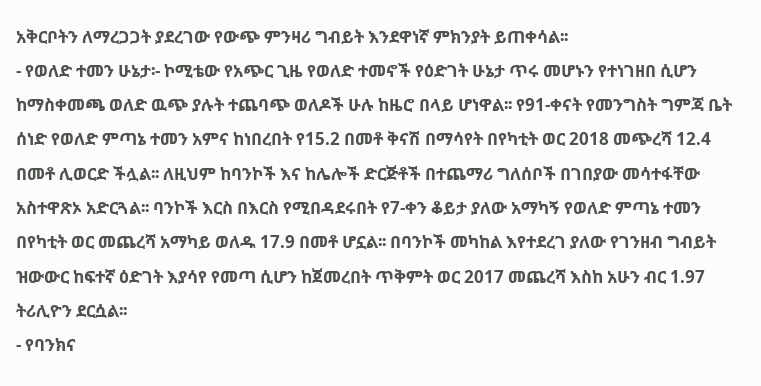አቅርቦትን ለማረጋጋት ያደረገው የውጭ ምንዛሪ ግብይት እንደዋነኛ ምክንያት ይጠቀሳል፡፡
- የወለድ ተመን ሁኔታ፡- ኮሚቴው የአጭር ጊዜ የወለድ ተመኖች የዕድገት ሁኔታ ጥሩ መሆኑን የተነገዘበ ሲሆን ከማስቀመጫ ወለድ ዉጭ ያሉት ተጨባጭ ወለዶች ሁሉ ከዜሮ በላይ ሆነዋል፡፡ የ91-ቀናት የመንግስት ግምጃ ቤት ሰነድ የወለድ ምጣኔ ተመን አምና ከነበረበት የ15.2 በመቶ ቅናሽ በማሳየት በየካቲት ወር 2018 መጭረሻ 12.4 በመቶ ሊወርድ ችሏል፡፡ ለዚህም ከባንኮች እና ከሌሎች ድርጅቶች በተጨማሪ ግለሰቦች በገበያው መሳተፋቸው አስተዋጽኦ አድርጓል፡፡ ባንኮች እርስ በእርስ የሚበዳደሩበት የ7-ቀን ቆይታ ያለው አማካኝ የወለድ ምጣኔ ተመን በየካቲት ወር መጨረሻ አማካይ ወለዱ 17.9 በመቶ ሆኗል፡፡ በባንኮች መካከል እየተደረገ ያለው የገንዘብ ግብይት ዝውውር ከፍተኛ ዕድገት እያሳየ የመጣ ሲሆን ከጀመረበት ጥቅምት ወር 2017 መጨረሻ እስከ አሁን ብር 1.97 ትሪሊዮን ደርሷል፡፡
- የባንክና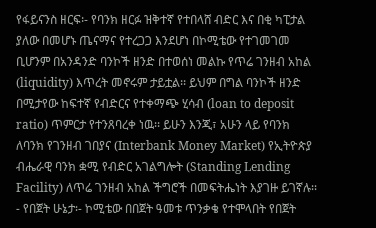የፋይናንስ ዘርፍ፡- የባንክ ዘርፉ ዝቅተኛ የተበላሸ ብድር እና በቂ ካፒታል ያለው በመሆኑ ጤናማና የተረጋጋ እንደሆነ በኮሚቴው የተገመገመ ቢሆንም በአንዳንድ ባንኮች ዘንድ በተወሰነ መልኩ የጥሬ ገንዘብ አከል (liquidity) እጥረት መኖሩም ታይቷል፡፡ ይህም በግል ባንኮች ዘንድ በሚታየው ከፍተኛ የብድርና የተቀማጭ ሂሳብ (loan to deposit ratio) ጥምርታ የተንጸባረቀ ነዉ፡፡ ይሁን እንጂ፣ አሁን ላይ የባንክ ለባንክ የገንዘብ ገበያና (Interbank Money Market) የኢትዮጵያ ብሔራዊ ባንክ ቋሚ የብድር አገልግሎት (Standing Lending Facility) ለጥሬ ገንዘብ አከል ችግሮች በመፍትሔነት እያገዙ ይገኛሉ፡፡
- የበጀት ሁኔታ፡- ኮሚቴው በበጀት ዓመቱ ጥንቃቄ የተሞላበት የበጀት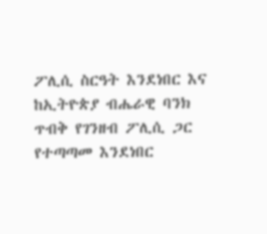ፖሊሲ ስርዓት እንደነበር እና ከኢትዮጵያ ብሔራዊ ባንክ ጥብቅ የገንዘብ ፖሊሲ ጋር የተጣጣመ እንደነበር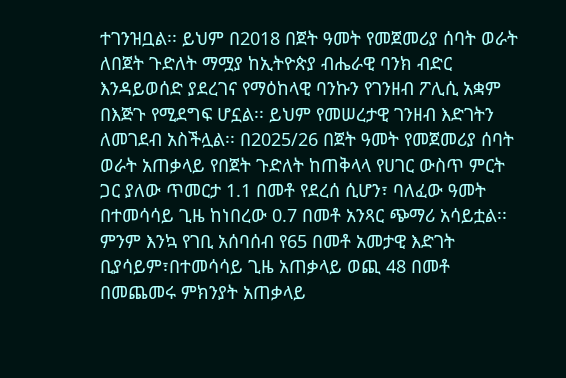ተገንዝቧል፡፡ ይህም በ2018 በጀት ዓመት የመጀመሪያ ሰባት ወራት ለበጀት ጉድለት ማሟያ ከኢትዮጵያ ብሔራዊ ባንክ ብድር እንዳይወሰድ ያደረገና የማዕከላዊ ባንኩን የገንዘብ ፖሊሲ አቋም በእጅጉ የሚደግፍ ሆኗል፡፡ ይህም የመሠረታዊ ገንዘብ እድገትን ለመገደብ አስችሏል፡፡ በ2025/26 በጀት ዓመት የመጀመሪያ ሰባት ወራት አጠቃላይ የበጀት ጉድለት ከጠቅላላ የሀገር ውስጥ ምርት ጋር ያለው ጥመርታ 1.1 በመቶ የደረሰ ሲሆን፣ ባለፈው ዓመት በተመሳሳይ ጊዜ ከነበረው 0.7 በመቶ አንጻር ጭማሪ አሳይቷል፡፡ ምንም እንኳ የገቢ አሰባሰብ የ65 በመቶ አመታዊ እድገት ቢያሳይም፣በተመሳሳይ ጊዜ አጠቃላይ ወጪ 48 በመቶ በመጨመሩ ምክንያት አጠቃላይ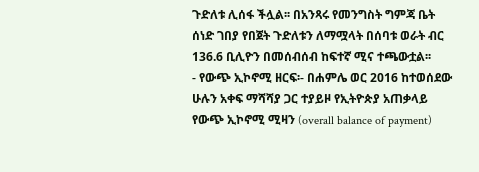ጉድለቱ ሊሰፋ ችሏል፡፡ በአንጻሩ የመንግስት ግምጃ ቤት ሰነድ ገበያ የበጀት ጉድለቱን ለማሟላት በሰባቱ ወራት ብር 136.6 ቢሊዮን በመሰብሰብ ከፍተኛ ሚና ተጫውቷል፡፡
- የውጭ ኢኮኖሚ ዘርፍ፡- በሐምሌ ወር 2016 ከተወሰደው ሁሉን አቀፍ ማሻሻያ ጋር ተያይዞ የኢትዮጵያ አጠቃላይ የውጭ ኢኮኖሚ ሚዛን (overall balance of payment)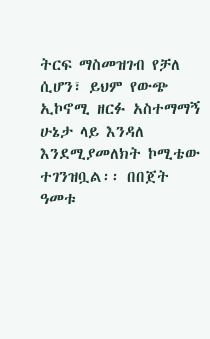ትርፍ ማስመዝገብ የቻለ ሲሆን፣ ይህም የውጭ ኢኮኖሚ ዘርፉ አስተማማኝ ሁኔታ ላይ እንዳለ እንደሚያመለክት ኮሚቴው ተገንዝቧል፡፡ በበጀት ዓመቱ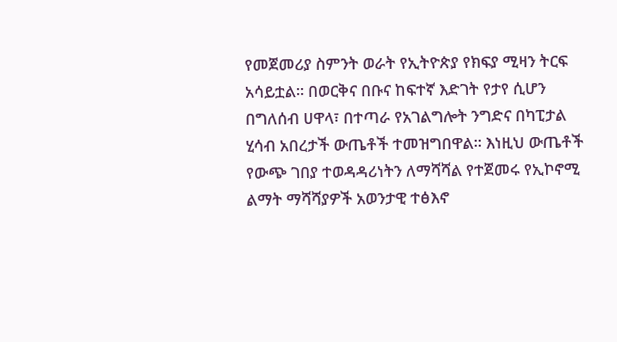የመጀመሪያ ስምንት ወራት የኢትዮጵያ የክፍያ ሚዛን ትርፍ አሳይቷል፡፡ በወርቅና በቡና ከፍተኛ እድገት የታየ ሲሆን በግለሰብ ሀዋላ፣ በተጣራ የአገልግሎት ንግድና በካፒታል ሂሳብ አበረታች ውጤቶች ተመዝግበዋል፡፡ እነዚህ ውጤቶች የውጭ ገበያ ተወዳዳሪነትን ለማሻሻል የተጀመሩ የኢኮኖሚ ልማት ማሻሻያዎች አወንታዊ ተፅእኖ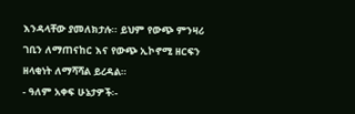እንዳላቸው ያመለክታሉ፡፡ ይህም የውጭ ምንዛሪ ገቢን ለማጠናከር እና የውጭ ኢኮኖሚ ዘርፍን ዘላቂነት ለማሻሻል ይረዳል።
- ዓለም አቀፍ ሁኔታዎች፡-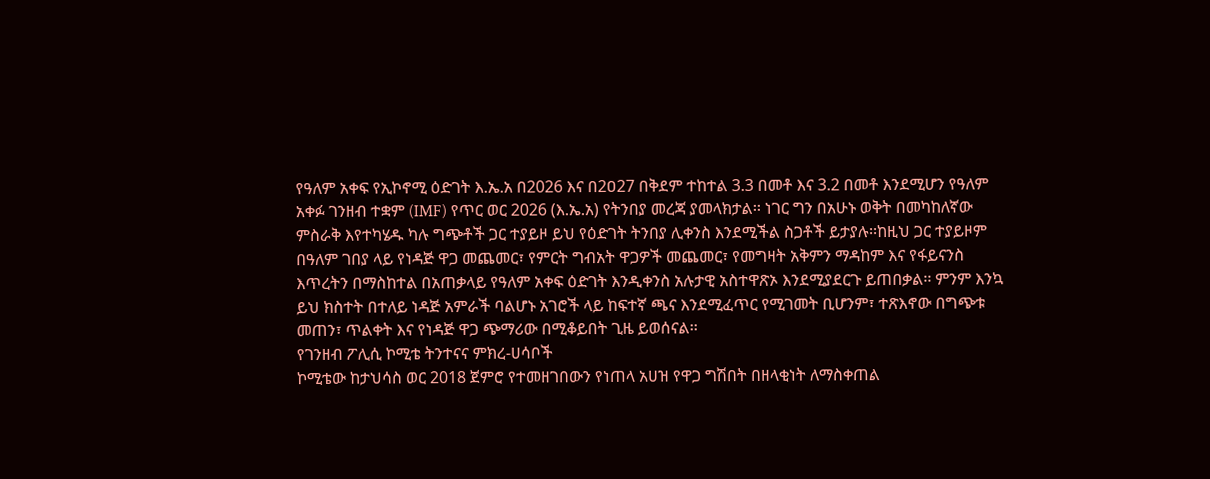የዓለም አቀፍ የኢኮኖሚ ዕድገት እ.ኤ.አ በ2026 እና በ2ዐ27 በቅደም ተከተል 3.3 በመቶ እና 3.2 በመቶ እንደሚሆን የዓለም አቀፉ ገንዘብ ተቋም (IMF) የጥር ወር 2026 (እ.ኤ.አ) የትንበያ መረጃ ያመላክታል፡፡ ነገር ግን በአሁኑ ወቅት በመካከለኛው ምስራቅ እየተካሄዱ ካሉ ግጭቶች ጋር ተያይዞ ይህ የዕድገት ትንበያ ሊቀንስ እንደሚችል ስጋቶች ይታያሉ፡፡ከዚህ ጋር ተያይዞም በዓለም ገበያ ላይ የነዳጅ ዋጋ መጨመር፣ የምርት ግብአት ዋጋዎች መጨመር፣ የመግዛት አቅምን ማዳከም እና የፋይናንስ እጥረትን በማስከተል በአጠቃላይ የዓለም አቀፍ ዕድገት እንዲቀንስ አሉታዊ አስተዋጽኦ እንደሚያደርጉ ይጠበቃል፡፡ ምንም እንኳ ይህ ክስተት በተለይ ነዳጅ አምራች ባልሆኑ አገሮች ላይ ከፍተኛ ጫና እንደሚፈጥር የሚገመት ቢሆንም፣ ተጽእኖው በግጭቱ መጠን፣ ጥልቀት እና የነዳጅ ዋጋ ጭማሪው በሚቆይበት ጊዜ ይወሰናል፡፡
የገንዘብ ፖሊሲ ኮሚቴ ትንተናና ምክረ-ሀሳቦች
ኮሚቴው ከታህሳስ ወር 2018 ጀምሮ የተመዘገበውን የነጠላ አሀዝ የዋጋ ግሽበት በዘላቂነት ለማስቀጠል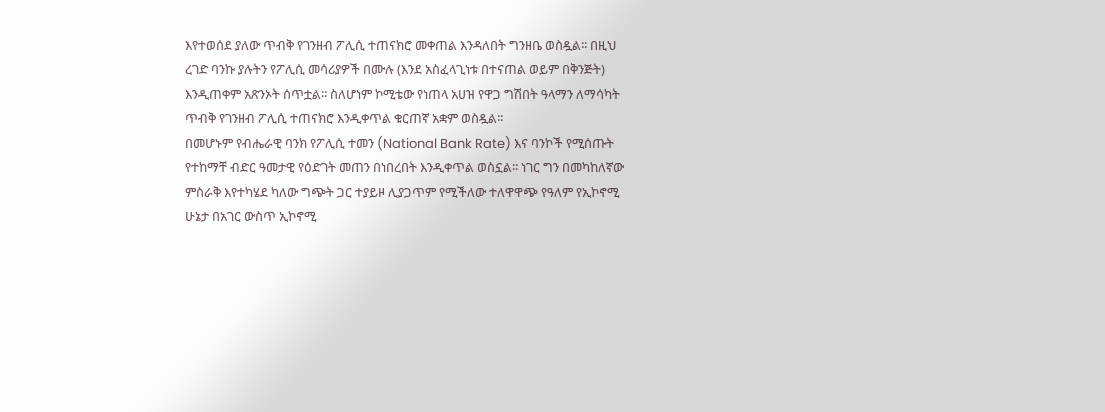እየተወሰደ ያለው ጥብቅ የገንዘብ ፖሊሲ ተጠናክሮ መቀጠል እንዳለበት ግንዘቤ ወስዷል፡፡ በዚህ ረገድ ባንኩ ያሉትን የፖሊሲ መሳሪያዎች በሙሉ (እንደ አስፈላጊነቱ በተናጠል ወይም በቅንጅት) እንዲጠቀም አጽንኦት ሰጥቷል፡፡ ስለሆነም ኮሚቴው የነጠላ አሀዝ የዋጋ ግሽበት ዓላማን ለማሳካት ጥብቅ የገንዘብ ፖሊሲ ተጠናክሮ እንዲቀጥል ቁርጠኛ አቋም ወስዷል፡፡
በመሆኑም የብሔራዊ ባንክ የፖሊሲ ተመን (National Bank Rate) እና ባንኮች የሚሰጡት የተከማቸ ብድር ዓመታዊ የዕድገት መጠን በነበረበት እንዲቀጥል ወስኗል፡፡ ነገር ግን በመካከለኛው ምስራቅ እየተካሄደ ካለው ግጭት ጋር ተያይዞ ሊያጋጥም የሚችለው ተለዋዋጭ የዓለም የኢኮኖሚ ሁኔታ በአገር ውስጥ ኢኮኖሚ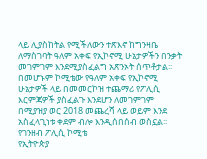ላይ ሊያስከትል የሚችለውን ተጽእኖ ከግንዛቤ ለማስገባት ዓለም አቀፍ የኢኮኖሚ ሁኔታዎችን በንቃት መገምገም እንደሚያስፈልግ አጽንኦት ሰጥቶታል፡፡ በመሆኑም ኮሚቴው የዓለም አቀፍ የኢኮኖሚ ሁኔታዎች ላይ በመመርኮዝ ተጨማሪ የፖሊሲ እርምጃዎች ያስፈልጉ እንደሆን ለመገምገም በሚያዝያ ወር 2018 መጨረሻ ላይ ወይም እንደ አስፈላጊነቱ ቀደም ብሎ እንዲሰበሰብ ወስኗል፡፡
የገንዘብ ፖሊሲ ኮሚቴ
የኢትዮጵያ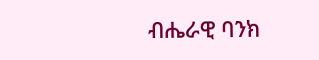ብሔራዊ ባንክ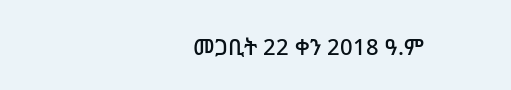መጋቢት 22 ቀን 2018 ዓ.ም